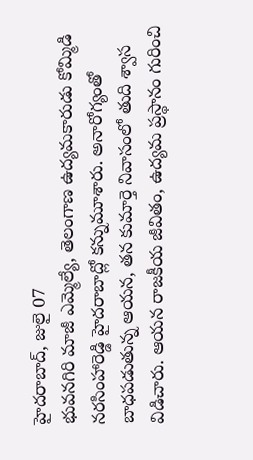హైదరాబాద్, జులై 07
భువనగిరి మాజీ ఎమ్మెల్యే, తెలంగాణ ఉద్యమకారుడు కోమ్మిడి నరసింహారెడ్డి హైదరాబాద్లో కన్నుమూశారు. అనారోగ్యంతో బాధపడుతున్న ఆయన, తన కుమార్తె నివాసంలో తుది శ్వాస విడిచారు. ఆయన రాజకీయ జీవితం, ఉద్యమ ప్రస్థానం గురించి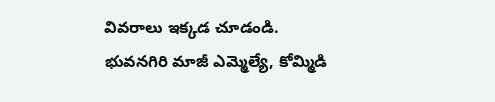వివరాలు ఇక్కడ చూడండి.
భువనగిరి మాజీ ఎమ్మెల్యే, కోమ్మిడి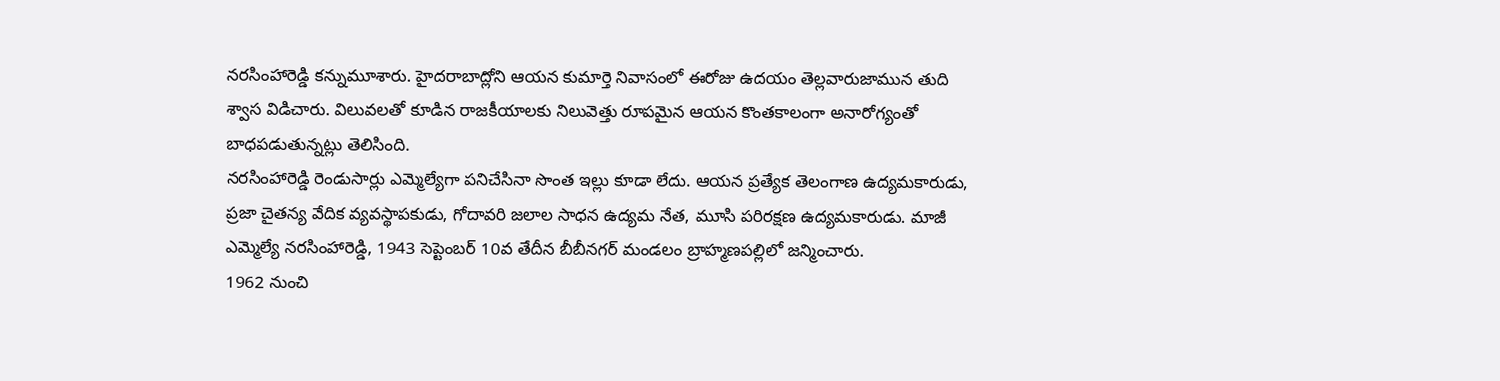నరసింహారెడ్డి కన్నుమూశారు. హైదరాబాద్లోని ఆయన కుమార్తె నివాసంలో ఈరోజు ఉదయం తెల్లవారుజామున తుది శ్వాస విడిచారు. విలువలతో కూడిన రాజకీయాలకు నిలువెత్తు రూపమైన ఆయన కొంతకాలంగా అనారోగ్యంతో బాధపడుతున్నట్లు తెలిసింది.
నరసింహారెడ్డి రెండుసార్లు ఎమ్మెల్యేగా పనిచేసినా సొంత ఇల్లు కూడా లేదు. ఆయన ప్రత్యేక తెలంగాణ ఉద్యమకారుడు, ప్రజా చైతన్య వేదిక వ్యవస్థాపకుడు, గోదావరి జలాల సాధన ఉద్యమ నేత, మూసి పరిరక్షణ ఉద్యమకారుడు. మాజీ ఎమ్మెల్యే నరసింహారెడ్డి, 1943 సెప్టెంబర్ 10వ తేదీన బీబీనగర్ మండలం బ్రాహ్మణపల్లిలో జన్మించారు.
1962 నుంచి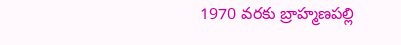1970 వరకు బ్రాహ్మణపల్లి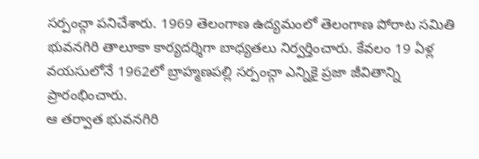సర్పంచ్గా పనిచేశారు. 1969 తెలంగాణ ఉద్యమంలో తెలంగాణ పోరాట సమితి భువనగిరి తాలూకా కార్యదర్శిగా బాధ్యతలు నిర్వర్తించారు. కేవలం 19 ఏళ్ల వయసులోనే 1962లో బ్రాహ్మణపల్లి సర్పంచ్గా ఎన్నికై ప్రజా జీవితాన్ని ప్రారంభించారు.
ఆ తర్వాత భువనగిరి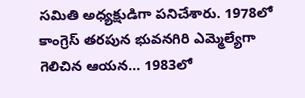సమితి అధ్యక్షుడిగా పనిచేశారు. 1978లో కాంగ్రెస్ తరపున భువనగిరి ఎమ్మెల్యేగా గెలిచిన ఆయన... 1983లో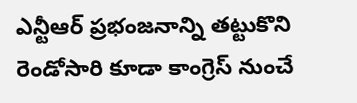ఎన్టీఆర్ ప్రభంజనాన్ని తట్టుకొని రెండోసారి కూడా కాంగ్రెస్ నుంచే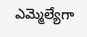ఎమ్మెల్యేగా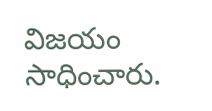విజయం సాధించారు.